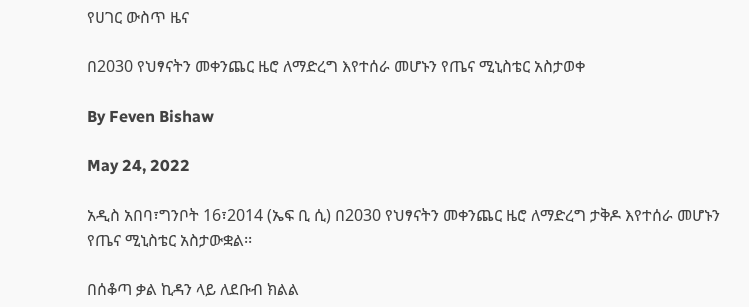የሀገር ውስጥ ዜና

በ2030 የህፃናትን መቀንጨር ዜሮ ለማድረግ እየተሰራ መሆኑን የጤና ሚኒስቴር አስታወቀ

By Feven Bishaw

May 24, 2022

አዲስ አበባ፣ግንቦት 16፣2014 (ኤፍ ቢ ሲ) በ2030 የህፃናትን መቀንጨር ዜሮ ለማድረግ ታቅዶ እየተሰራ መሆኑን የጤና ሚኒስቴር አስታውቋል፡፡

በሰቆጣ ቃል ኪዳን ላይ ለደቡብ ክልል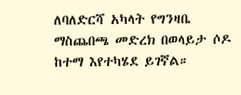ለባለድርሻ አካላት የግንዛቤ ማስጨበጫ መድረክ በወላይታ ሶዶ ከተማ እየተካሄደ ይገኛል።